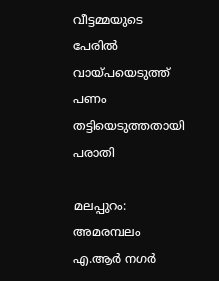വീട്ടമ്മയുടെ പേരില്‍ വായ്പയെടുത്ത് പണം തട്ടിയെടുത്തതായി പരാതി

മലപ്പുറം: അമരമ്പലം എ.ആര്‍ നഗര്‍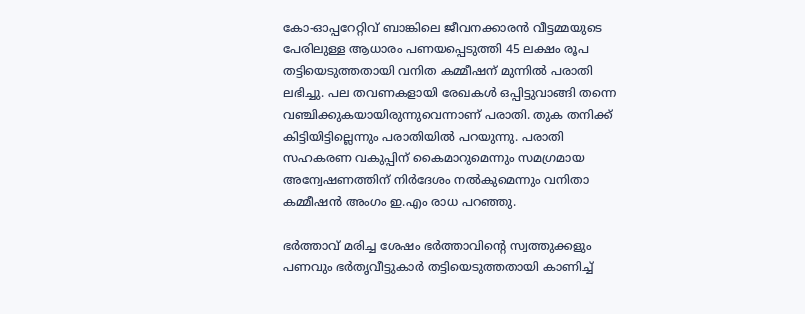കോ-ഓപ്പറേറ്റിവ് ബാങ്കിലെ ജീവനക്കാരന്‍ വീട്ടമ്മയുടെ പേരിലുള്ള ആധാരം പണയപ്പെടുത്തി 45 ലക്ഷം രൂപ തട്ടിയെടുത്തതായി വനിത കമ്മീഷന് മുന്നില്‍ പരാതി ലഭിച്ചു. പല തവണകളായി രേഖകള്‍ ഒപ്പിട്ടുവാങ്ങി തന്നെ വഞ്ചിക്കുകയായിരുന്നുവെന്നാണ് പരാതി. തുക തനിക്ക് കിട്ടിയിട്ടില്ലെന്നും പരാതിയില്‍ പറയുന്നു. പരാതി സഹകരണ വകുപ്പിന് കൈമാറുമെന്നും സമഗ്രമായ അന്വേഷണത്തിന് നിര്‍ദേശം നല്‍കുമെന്നും വനിതാ കമ്മീഷന്‍ അംഗം ഇ.എം രാധ പറഞ്ഞു.

ഭര്‍ത്താവ് മരിച്ച ശേഷം ഭര്‍ത്താവിന്റെ സ്വത്തുക്കളും പണവും ഭര്‍തൃവീട്ടുകാര്‍ തട്ടിയെടുത്തതായി കാണിച്ച്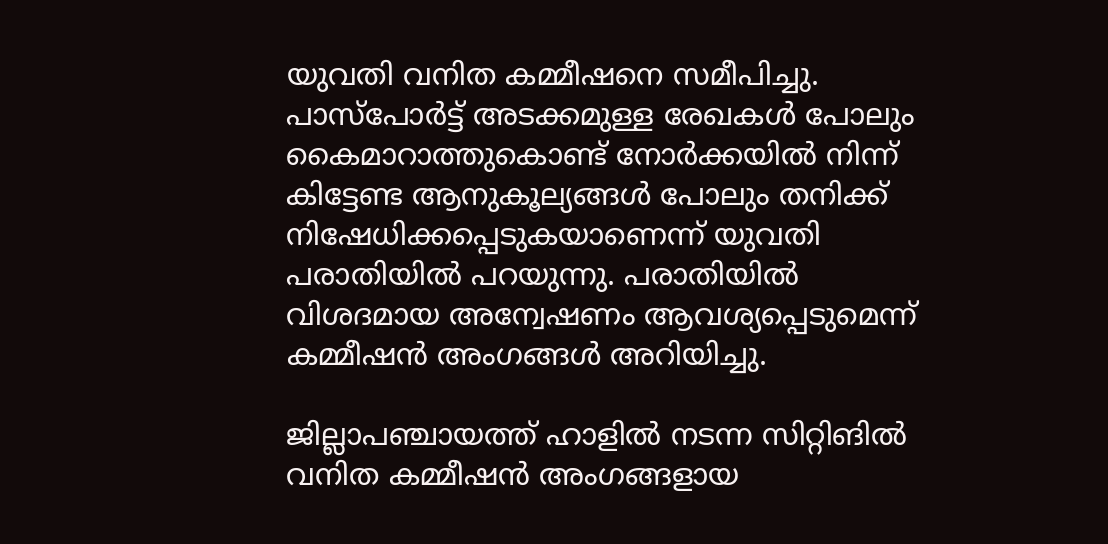യുവതി വനിത കമ്മീഷനെ സമീപിച്ചു. പാസ്‌പോര്‍ട്ട് അടക്കമുള്ള രേഖകള്‍ പോലും കൈമാറാത്തുകൊണ്ട് നോര്‍ക്കയില്‍ നിന്ന് കിട്ടേണ്ട ആനുകൂല്യങ്ങള്‍ പോലും തനിക്ക് നിഷേധിക്കപ്പെടുകയാണെന്ന് യുവതി പരാതിയില്‍ പറയുന്നു. പരാതിയില്‍ വിശദമായ അന്വേഷണം ആവശ്യപ്പെടുമെന്ന് കമ്മീഷന്‍ അംഗങ്ങള്‍ അറിയിച്ചു.

ജില്ലാപഞ്ചായത്ത് ഹാളില്‍ നടന്ന സിറ്റിങില്‍ വനിത കമ്മീഷന്‍ അംഗങ്ങളായ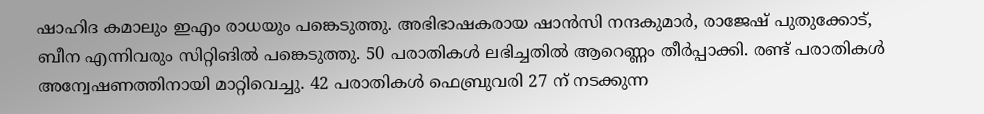ഷാഹിദ കമാലും ഇഎം രാധയും പങ്കെടുത്തു. അഭിഭാഷകരായ ഷാന്‍സി നന്ദകുമാര്‍, രാജേഷ് പുതുക്കോട്, ബീന എന്നിവരും സിറ്റിങില്‍ പങ്കെടുത്തു. 50 പരാതികള്‍ ലഭിച്ചതില്‍ ആറെണ്ണം തീര്‍പ്പാക്കി. രണ്ട് പരാതികള്‍ അന്വേഷണത്തിനായി മാറ്റിവെച്ചു. 42 പരാതികള്‍ ഫെബ്രുവരി 27 ന് നടക്കുന്ന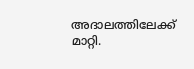അദാലത്തിലേക്ക് മാറ്റി.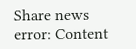Share news
error: Content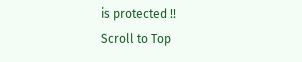is protected !!
Scroll to Top